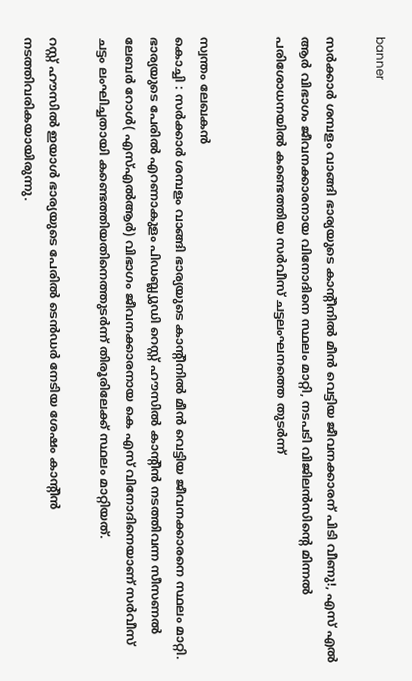banner

സർക്കാർ ശമ്പളം വാങ്ങി ഭാര്യയുടെ കാന്റീനിൽ മീൻ വെട്ടിയ ജീവനക്കാരന് പിടി വീണു!, എസ് എൽ ആർ വിഭാഗം ജീവനക്കാരനായ വിനോദിനെ സ്ഥലം മാറ്റി, നടപടി വിജിലൻസിന്റെ മിന്നൽ പരിശോധനയിൽ കണ്ടെത്തിയ സർവീസ് ചട്ടലംഘനത്തെ തുടർന്ന്


സ്വന്തം ലേഖകൻ
കൊച്ചി : സർക്കാർ ശമ്പളം വാങ്ങി ഭാര്യയുടെ കാന്റീനിൽ മീൻ വെട്ടിയ ജീവനക്കാരനെ സ്ഥലം മാറ്റി. ഭാര്യയുടെ പേരില്‍ എറണാകുളം പിഡബ്ല്യുഡി റെസ്റ്റ് ഹൗസില്‍ കാന്റീൻ നടത്തിവന്ന സീസണല്‍ ലേബര്‍ റോള്‍( എസ്‌എല്‍ആര്‍) വിഭാഗം ജീവനക്കാരനായ കെ എസ് വിനോദിനെയാണ് സർവീസ് ചട്ടം ലംഘിച്ചതായി കണ്ടെത്തിയതിനെത്തുടർന്ന് തിരൂരിലേക്ക് സ്ഥലം മാറ്റിയത്.

റസ്റ്റ് ഹൗസില്‍ ഇയാൾ ഭാര്യയുടെ പേരിൽ ടെൻഡർ നേടിയ ശേഷം കാൻ്റീൻ നടത്തിവരികയായിരുന്നു.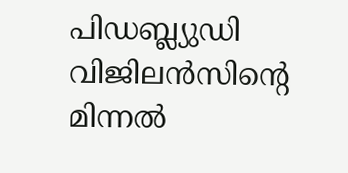പിഡബ്ല്യുഡി വിജിലൻസിന്റെ മിന്നൽ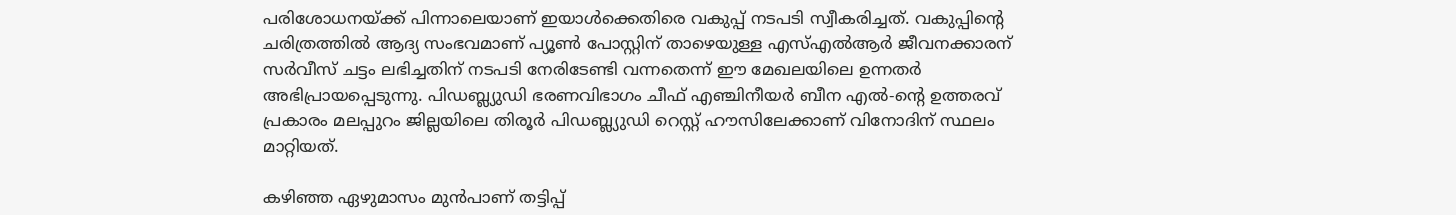പരിശോധനയ്ക്ക് പിന്നാലെയാണ് ഇയാൾക്കെതിരെ വകുപ്പ് നടപടി സ്വീകരിച്ചത്. വകുപ്പിന്റെ ചരിത്രത്തില്‍ ആദ്യ സംഭവമാണ് പ്യൂൺ പോസ്റ്റിന് താഴെയുള്ള എസ്‌എല്‍ആര്‍ ജീവനക്കാരന് സർവീസ് ചട്ടം ലഭിച്ചതിന് നടപടി നേരിടേണ്ടി വന്നതെന്ന് ഈ മേഖലയിലെ ഉന്നതർ അഭിപ്രായപ്പെടുന്നു. പിഡബ്ല്യുഡി ഭരണവിഭാഗം ചീഫ് എഞ്ചിനീയര്‍ ബീന എല്‍-ൻ്റെ ഉത്തരവ് പ്രകാരം മലപ്പുറം ജില്ലയിലെ തിരൂര്‍ പിഡബ്ല്യുഡി റെസ്റ്റ് ഹൗസിലേക്കാണ് വിനോദിന് സ്ഥലം മാറ്റിയത്.

കഴിഞ്ഞ ഏഴുമാസം മുൻപാണ് തട്ടിപ്പ്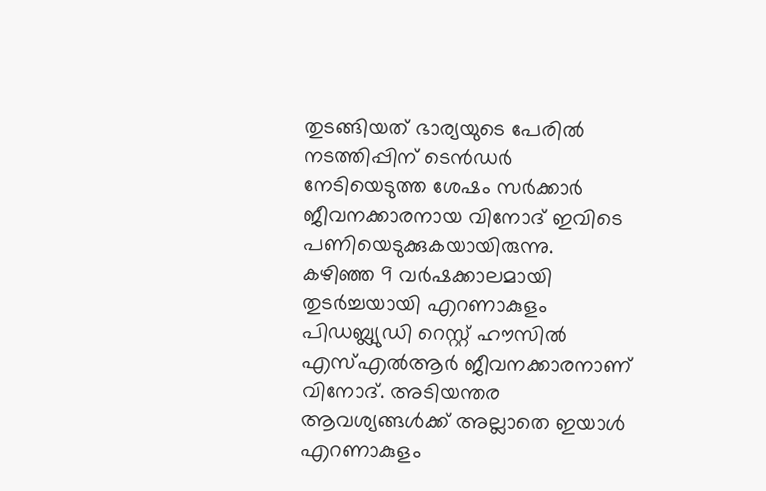തുടങ്ങിയത് ഭാര്യയുടെ പേരിൽ നടത്തിപ്പിന് ടെൻഡർ നേടിയെടുത്ത ശേഷം സർക്കാർ ജീവനക്കാരനായ വിനോദ് ഇവിടെ പണിയെടുക്കുകയായിരുന്നു.  കഴിഞ്ഞ 9 വര്‍ഷക്കാലമായി തുടര്‍ച്ചയായി എറണാകുളം പിഡബ്ല്യുഡി റെസ്റ്റ് ഹൗസില്‍ എസ്‌എല്‍ആര്‍ ജീവനക്കാരനാണ് വിനോദ്. അടിയന്തര ആവശ്യങ്ങൾക്ക് അല്ലാതെ ഇയാൾ എറണാകുളം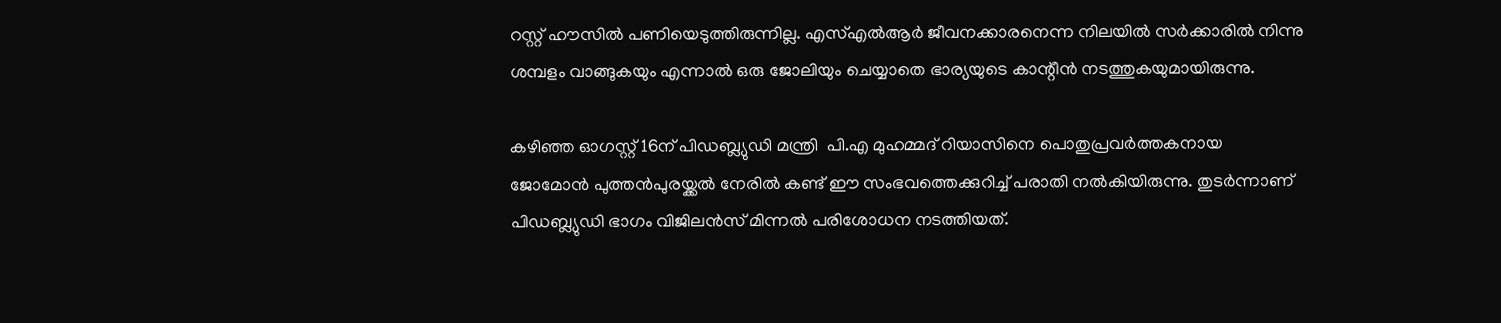റസ്റ്റ് ഹൗസിൽ പണിയെടുത്തിരുന്നില്ല. എസ്‌എല്‍ആര്‍ ജീവനക്കാരനെന്ന നിലയില്‍ സര്‍ക്കാരില്‍ നിന്നു ശമ്പളം വാങ്ങുകയും എന്നാൽ ഒരു ജോലിയും ചെയ്യാതെ ഭാര്യയുടെ കാന്റീൻ നടത്തുകയുമായിരുന്നു.

കഴിഞ്ഞ ഓഗസ്റ്റ് 16ന് പിഡബ്ല്യുഡി മന്ത്രി  പി.എ മുഹമ്മദ് റിയാസിനെ പൊതുപ്രവർത്തകനായ ജോമോൻ പുത്തൻപുരയ്ക്കല്‍ നേരില്‍ കണ്ട് ഈ സംഭവത്തെക്കുറിച്ച് പരാതി നൽകിയിരുന്നു. തുടർന്നാണ് പിഡബ്ല്യുഡി ഭാഗം വിജിലൻസ് മിന്നല്‍ പരിശോധന നടത്തിയത്.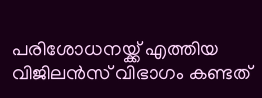പരിശോധനയ്ക്ക് എത്തിയ വിജിലൻസ് വിഭാഗം കണ്ടത്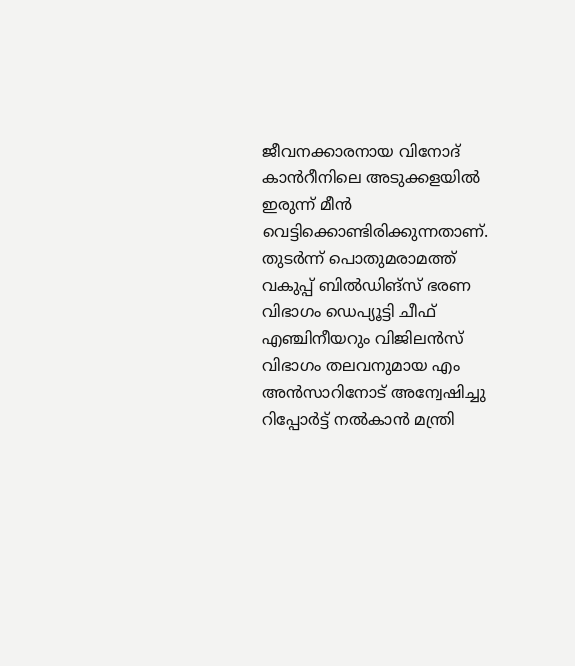ജീവനക്കാരനായ വിനോദ് കാൻറീനിലെ അടുക്കളയില്‍ ഇരുന്ന് മീൻ വെട്ടിക്കൊണ്ടിരിക്കുന്നതാണ്. തുടര്‍ന്ന് പൊതുമരാമത്ത് വകുപ്പ് ബില്‍ഡിങ്‌സ് ഭരണ വിഭാഗം ഡെപ്യൂട്ടി ചീഫ് എഞ്ചിനീയറും വിജിലൻസ് വിഭാഗം തലവനുമായ എം അൻസാറിനോട് അന്വേഷിച്ചു റിപ്പോര്‍ട്ട് നല്‍കാൻ മന്ത്രി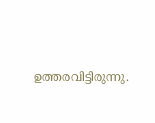ഉത്തരവിട്ടിരുന്നു.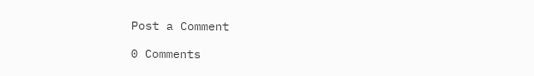Post a Comment

0 Comments